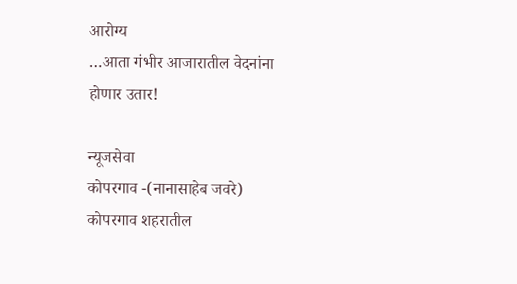आरोग्य
…आता गंभीर आजारातील वेदनांना होणार उतार!

न्यूजसेवा
कोपरगाव -(नानासाहेब जवरे)
कोपरगाव शहरातील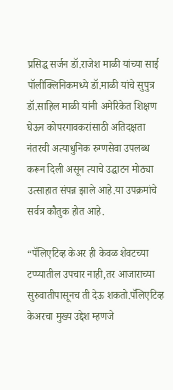प्रसिद्ध सर्जन डॉ.राजेश माळी यांच्या साई पॉलीक्लिनिकमध्ये डॉ.माळी यांचे सुपुत्र डॉ.साहिल माळी यांनी अमेरिकेत शिक्षण घेऊन कोपरगावकरांसाठी अतिदक्षता नंतरची अत्याधुनिक रुग्णसेवा उपलब्ध करून दिली असून त्याचे उद्घाटन मोठ्या उत्साहात संपन्न झाले आहे.या उपक्रमांचे सर्वत्र कौतुक होत आहे.

“पॅलिएटिव्ह केअर ही केवळ शेवटच्या टप्प्यातील उपचार नाही,तर आजाराच्या सुरुवातीपासूनच ती देऊ शकतो.पॅलिएटिव्ह केअरचा मुख्य उद्देश म्हणजे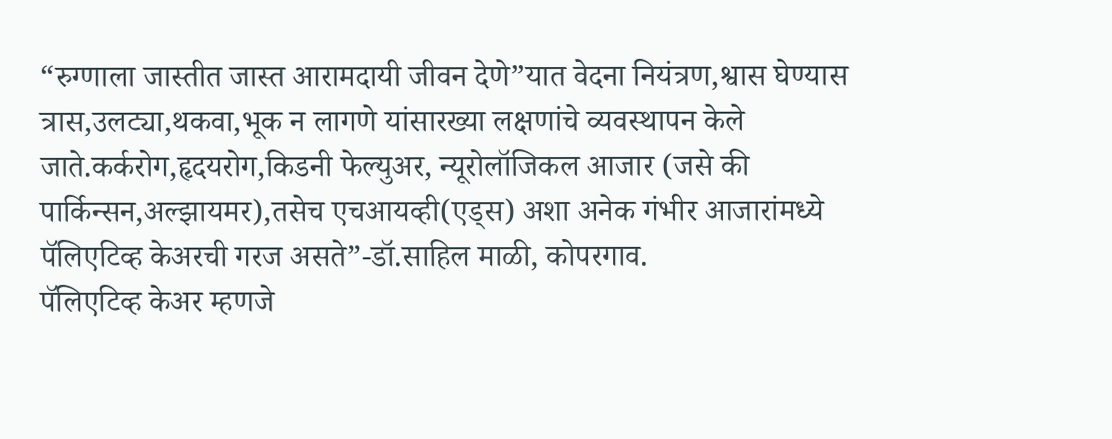“रुग्णाला जास्तीत जास्त आरामदायी जीवन देणे”यात वेदना नियंत्रण,श्वास घेण्यास त्रास,उलट्या,थकवा,भूक न लागणे यांसारख्या लक्षणांचे व्यवस्थापन केले जाते.कर्करोग,हृदयरोग,किडनी फेल्युअर, न्यूरोलॉजिकल आजार (जसे की पार्किन्सन,अल्झायमर),तसेच एचआयव्ही(एड्स) अशा अनेक गंभीर आजारांमध्ये पॅलिएटिव्ह केअरची गरज असते”-डॉ.साहिल माळी, कोपरगाव.
पॅलिएटिव्ह केअर म्हणजे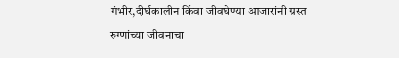गंभीर,दीर्घकालीन किंवा जीवघेण्या आजारांनी ग्रस्त रुग्णांच्या जीवनाचा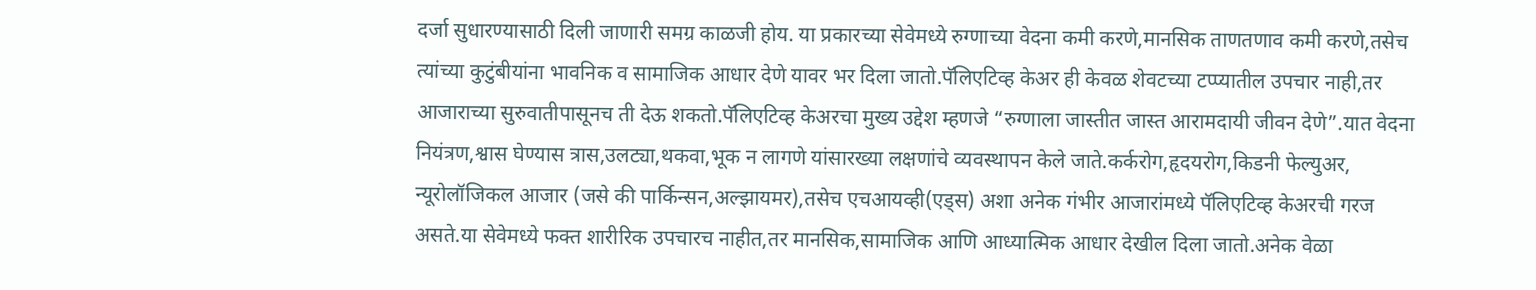दर्जा सुधारण्यासाठी दिली जाणारी समग्र काळजी होय. या प्रकारच्या सेवेमध्ये रुग्णाच्या वेदना कमी करणे,मानसिक ताणतणाव कमी करणे,तसेच त्यांच्या कुटुंबीयांना भावनिक व सामाजिक आधार देणे यावर भर दिला जातो.पॅलिएटिव्ह केअर ही केवळ शेवटच्या टप्प्यातील उपचार नाही,तर आजाराच्या सुरुवातीपासूनच ती देऊ शकतो.पॅलिएटिव्ह केअरचा मुख्य उद्देश म्हणजे “रुग्णाला जास्तीत जास्त आरामदायी जीवन देणे”.यात वेदना नियंत्रण,श्वास घेण्यास त्रास,उलट्या,थकवा,भूक न लागणे यांसारख्या लक्षणांचे व्यवस्थापन केले जाते.कर्करोग,हृदयरोग,किडनी फेल्युअर, न्यूरोलॉजिकल आजार (जसे की पार्किन्सन,अल्झायमर),तसेच एचआयव्ही(एड्स) अशा अनेक गंभीर आजारांमध्ये पॅलिएटिव्ह केअरची गरज असते.या सेवेमध्ये फक्त शारीरिक उपचारच नाहीत,तर मानसिक,सामाजिक आणि आध्यात्मिक आधार देखील दिला जातो.अनेक वेळा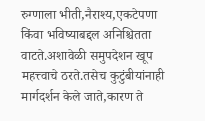रुग्णाला भीती,नैराश्य,एकटेपणा किंवा भविष्याबद्दल अनिश्चितता वाटते.अशावेळी समुपदेशन खूप महत्त्वाचे ठरते.तसेच कुटुंबीयांनाही मार्गदर्शन केले जाते,कारण ते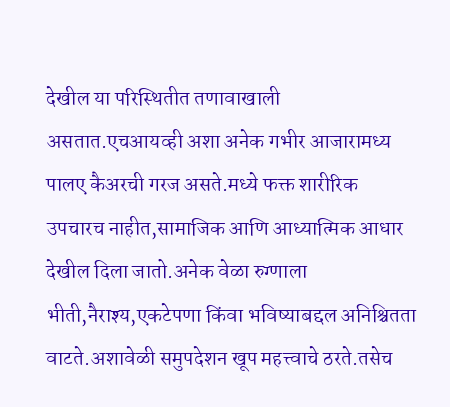देखील या परिस्थितीत तणावाखाली असतात.एचआयव्ही अशा अनेक गभीर आजारामध्य पालए कैअरची गरज असते.मध्ये फक्त शारीरिक उपचारच नाहीत,सामाजिक आणि आध्यात्मिक आधार देखील दिला जातो.अनेक वेळा रुग्णाला भीती,नैराश्य,एकटेपणा किंवा भविष्याबद्दल अनिश्चितता वाटते.अशावेळी समुपदेशन खूप महत्त्वाचे ठरते.तसेच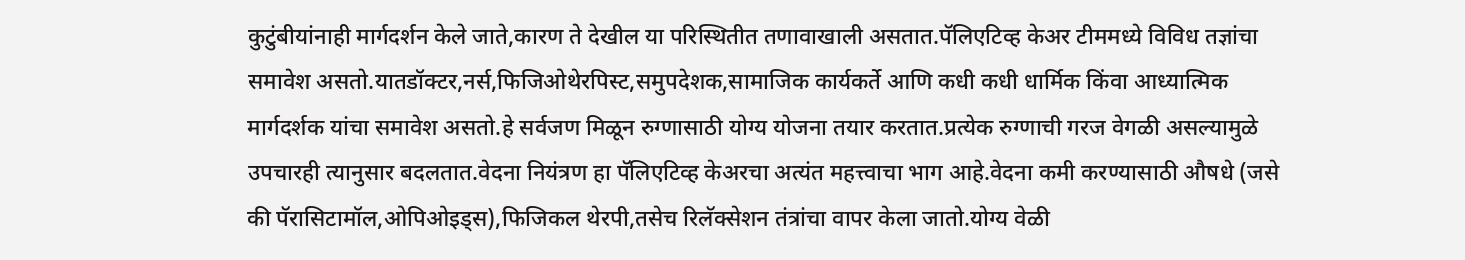कुटुंबीयांनाही मार्गदर्शन केले जाते,कारण ते देखील या परिस्थितीत तणावाखाली असतात.पॅलिएटिव्ह केअर टीममध्ये विविध तज्ञांचा समावेश असतो.यातडॉक्टर,नर्स,फिजिओथेरपिस्ट,समुपदेशक,सामाजिक कार्यकर्ते आणि कधी कधी धार्मिक किंवा आध्यात्मिक मार्गदर्शक यांचा समावेश असतो.हे सर्वजण मिळून रुग्णासाठी योग्य योजना तयार करतात.प्रत्येक रुग्णाची गरज वेगळी असल्यामुळे उपचारही त्यानुसार बदलतात.वेदना नियंत्रण हा पॅलिएटिव्ह केअरचा अत्यंत महत्त्वाचा भाग आहे.वेदना कमी करण्यासाठी औषधे (जसे की पॅरासिटामॉल,ओपिओइड्स),फिजिकल थेरपी,तसेच रिलॅक्सेशन तंत्रांचा वापर केला जातो.योग्य वेळी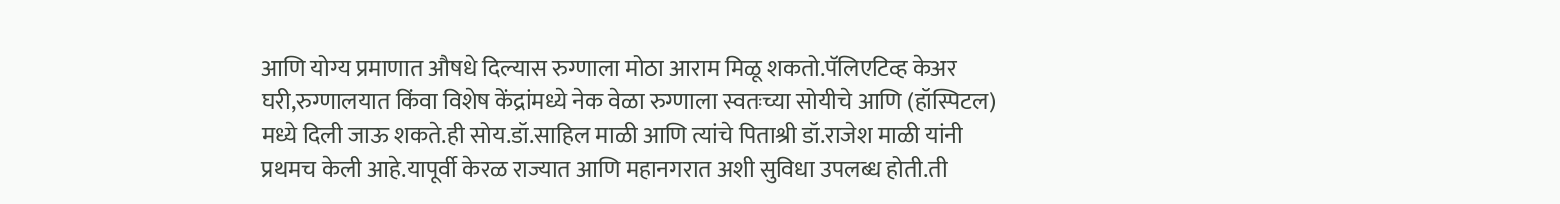आणि योग्य प्रमाणात औषधे दिल्यास रुग्णाला मोठा आराम मिळू शकतो.पॅलिएटिव्ह केअर घरी,रुग्णालयात किंवा विशेष केंद्रांमध्ये नेक वेळा रुग्णाला स्वतःच्या सोयीचे आणि (हॉस्पिटल) मध्ये दिली जाऊ शकते.ही सोय.डॉ.साहिल माळी आणि त्यांचे पिताश्री डॉ.राजेश माळी यांनी प्रथमच केली आहे.यापूर्वी केरळ राज्यात आणि महानगरात अशी सुविधा उपलब्ध होती.ती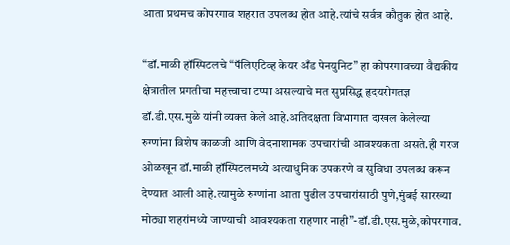आता प्रथमच कोपरगाव शहरात उपलब्ध होत आहे.त्यांचे सर्वत्र कौतुक होत आहे.

“डॉ.माळी हॉस्पिटलचे “पॅलिएटिव्ह केयर अँड पेनयुनिट” हा कोपरगावच्या वैद्यकीय क्षेत्रातील प्रगतीचा महत्त्वाचा टप्पा असल्याचे मत सुप्रसिद्ध हृदयरोगतज्ञ डॉ.डी.एस.मुळे यांनी व्यक्त केले आहे.अतिदक्षता विभागात दाखल केलेल्या रुग्णांना विशेष काळजी आणि वेदनाशामक उपचारांची आवश्यकता असते.ही गरज ओळखून डॉ.माळी हॉस्पिटलमध्ये अत्याधुनिक उपकरणे व सुविधा उपलब्ध करून देण्यात आली आहे.त्यामुळे रुग्णांना आता पुढील उपचारांसाठी पुणे,मुंबई सारख्या मोठ्या शहरांमध्ये जाण्याची आवश्यकता राहणार नाही”-डॉ.डी.एस.मुळे,कोपरगाव.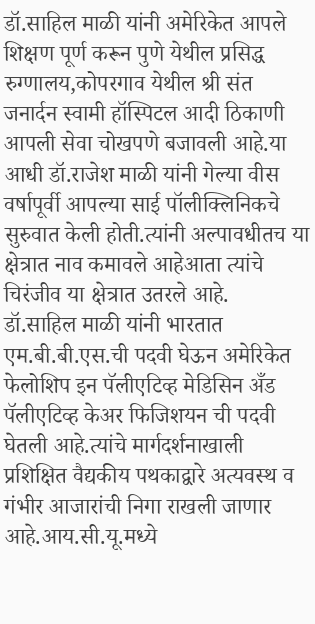डॉ.साहिल माळी यांनी अमेरिकेत आपले शिक्षण पूर्ण करून पुणे येथील प्रसिद्ध रुग्णालय,कोपरगाव येथील श्री संत जनार्दन स्वामी हॉस्पिटल आदी ठिकाणी आपली सेवा चोखपणे बजावली आहे.या आधी डॉ.राजेश माळी यांनी गेल्या वीस वर्षापूर्वी आपल्या साई पॉलीक्लिनिकचे सुरुवात केली होती.त्यांनी अल्पावधीतच या क्षेत्रात नाव कमावले आहेआता त्यांचे चिरंजीव या क्षेत्रात उतरले आहे.
डॉ.साहिल माळी यांनी भारतात एम.बी.बी.एस.ची पदवी घेऊन अमेरिकेत फेलोशिप इन पॅलीएटिव्ह मेडिसिन अँड पॅलीएटिव्ह केअर फिजिशयन ची पदवी घेतली आहे.त्यांचे मार्गदर्शनाखाली प्रशिक्षित वैद्यकीय पथकाद्वारे अत्यवस्थ व गंभीर आजारांची निगा राखली जाणार आहे.आय.सी.यू.मध्ये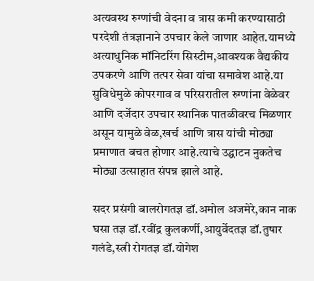अत्यवस्थ रुग्णांची वेदना व त्रास कमी करण्यासाठी परदेशी तंत्रज्ञानाने उपचार केले जाणार आहेत.यामध्ये अत्याधुनिक मॉनिटरिंग सिस्टीम,आवश्यक वैद्यकीय उपकरणे आणि तत्पर सेवा यांचा समावेश आहे.या सुविधेमुळे कोपरगाव व परिसरातील रुग्णांना वेळेवर आणि दर्जेदार उपचार स्थानिक पातळीवरच मिळणार असून यामुळे वेळ,खर्च आणि त्रास यांची मोठ्या प्रमाणात बचत होणार आहे.त्याचे उद्घाटन नुकतेच मोठ्या उत्साहात संपन्न झाले आहे.

सदर प्रसंगी बालरोगतज्ञ डॉ.अमोल अजमेरे,कान नाक घसा तज्ञ डॉ.रवींद्र कुलकर्णी,आयुर्वेदतज्ञ डॉ.तुषार गलंडे,स्त्री रोगतज्ञ डॉ.योगेश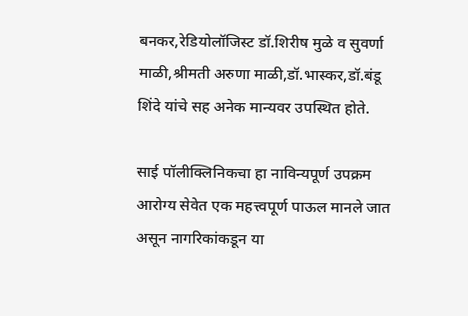बनकर,रेडियोलॉजिस्ट डॉ.शिरीष मुळे व सुवर्णा माळी,श्रीमती अरुणा माळी,डॉ.भास्कर,डॉ.बंडू शिंदे यांचे सह अनेक मान्यवर उपस्थित होते.

साई पॉलीक्लिनिकचा हा नाविन्यपूर्ण उपक्रम आरोग्य सेवेत एक महत्त्वपूर्ण पाऊल मानले जात असून नागरिकांकडून या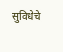सुविधेचे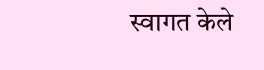स्वागत केले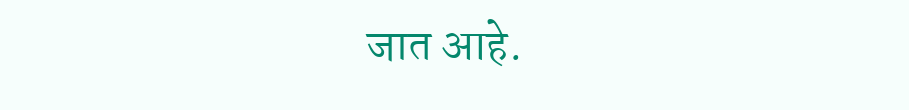जात आहे.